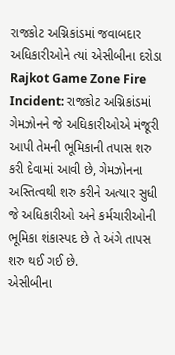રાજકોટ અગ્નિકાંડમાં જવાબદાર અધિકારીઓને ત્યાં એસીબીના દરોડા
Rajkot Game Zone Fire Incident: રાજકોટ અગ્નિકાંડમાં ગેમઝોનને જે અઘિકારીઓએ મંજૂરી આપી તેમની ભૂમિકાની તપાસ શરુ કરી દેવામાં આવી છે, ગેમઝોનના અસ્તિત્વથી શરુ કરીને અત્યાર સુધી જે અધિકારીઓ અને કર્મચારીઓની ભૂમિકા શંકાસ્પદ છે તે અંગે તાપસ શરુ થઈ ગઈ છે.
એસીબીના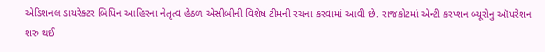એડિશનલ ડાયરેક્ટર બિપિન આહિરના નેતૃત્વ હેઠળ એસીબીની વિશેષ ટીમની રચના કરવામાં આવી છે. રાજકોટમાં એન્ટી કરપ્શન બ્યૂરોનુ ઑપરેશન શરુ થઈ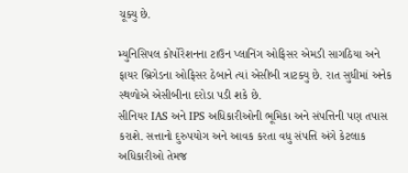ચૂક્યુ છે.

મ્યુનિસિપલ કોર્પોરેશનના ટાઉન પ્લાનિંગ ઓફિસર એમડી સાગઠિયા અને ફાયર બ્રિગેડના ઓફિસર ઠેબાને ત્યાં એસીબી ત્રાટક્યુ છે. રાત સુધીમાં અનેક સ્થળોએ એસીબીના દરોડા પડી શકે છે.
સીનિયર IAS અને IPS અધિકારીઓની ભૂમિકા અને સંપત્તિની પણ તપાસ કરાશે. સત્તાનો દુરુપયોગ અને આવક કરતા વધુ સંપત્તિ અંગે કેટલાક અધિકારીઓ તેમજ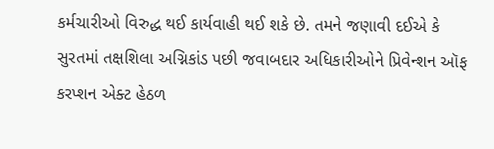કર્મચારીઓ વિરુદ્ધ થઈ કાર્યવાહી થઈ શકે છે. તમને જણાવી દઈએ કે સુરતમાં તક્ષશિલા અગ્નિકાંડ પછી જવાબદાર અધિકારીઓને પ્રિવેન્શન ઑફ કરપ્શન એક્ટ હેઠળ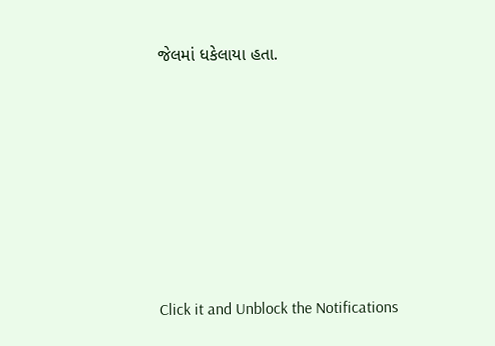જેલમાં ધકેલાયા હતા.












Click it and Unblock the Notifications